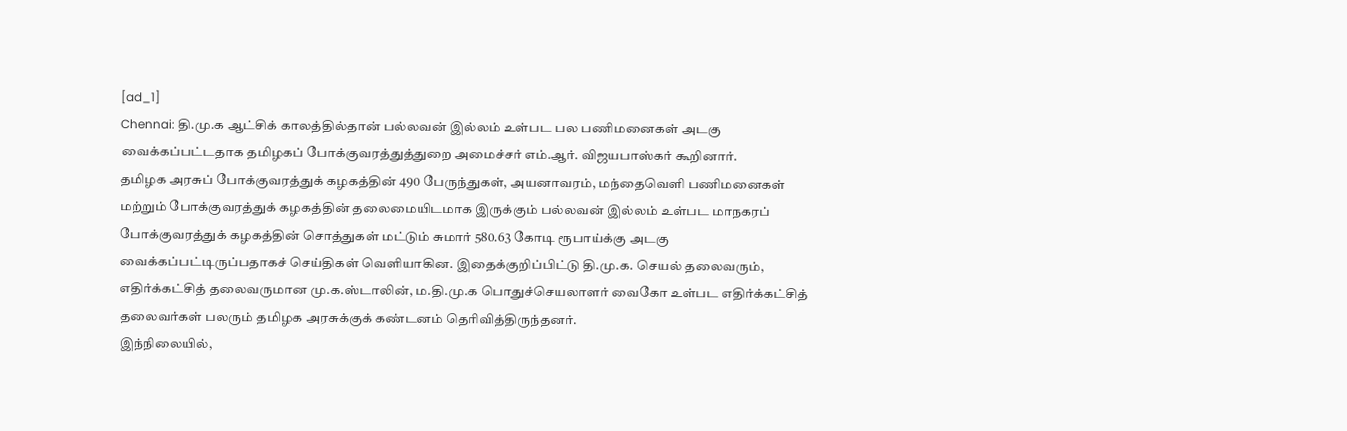[ad_1]
Chennai: தி.மு.க ஆட்சிக் காலத்தில்தான் பல்லவன் இல்லம் உள்பட பல பணிமனைகள் அடகு வைக்கப்பட்டதாக தமிழகப் போக்குவரத்துத்துறை அமைச்சர் எம்.ஆர். விஜயபாஸ்கர் கூறினார்.
தமிழக அரசுப் போக்குவரத்துக் கழகத்தின் 490 பேருந்துகள், அயனாவரம், மந்தைவெளி பணிமனைகள் மற்றும் போக்குவரத்துக் கழகத்தின் தலைமையிடமாக இருக்கும் பல்லவன் இல்லம் உள்பட மாநகரப் போக்குவரத்துக் கழகத்தின் சொத்துகள் மட்டும் சுமார் 580.63 கோடி ரூபாய்க்கு அடகு வைக்கப்பட்டிருப்பதாகச் செய்திகள் வெளியாகின. இதைக்குறிப்பிட்டு தி.மு.க. செயல் தலைவரும், எதிர்க்கட்சித் தலைவருமான மு.க.ஸ்டாலின், ம.தி.மு.க பொதுச்செயலாளர் வைகோ உள்பட எதிர்க்கட்சித் தலைவர்கள் பலரும் தமிழக அரசுக்குக் கண்டனம் தெரிவித்திருந்தனர்.
இந்நிலையில்,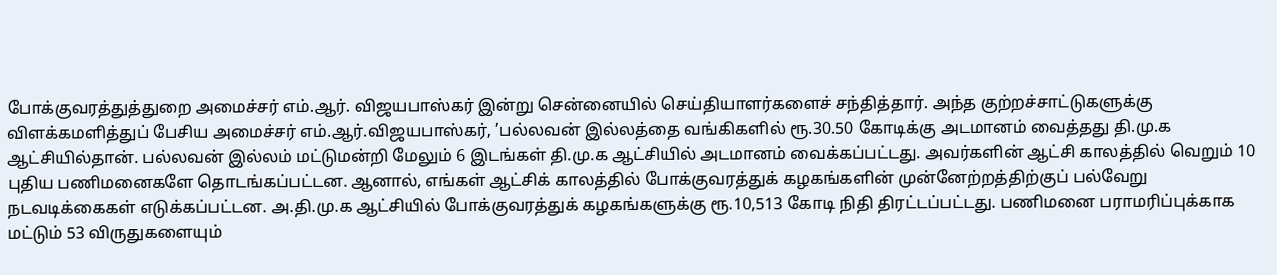போக்குவரத்துத்துறை அமைச்சர் எம்.ஆர். விஜயபாஸ்கர் இன்று சென்னையில் செய்தியாளர்களைச் சந்தித்தார். அந்த குற்றச்சாட்டுகளுக்கு விளக்கமளித்துப் பேசிய அமைச்சர் எம்.ஆர்.விஜயபாஸ்கர், ’பல்லவன் இல்லத்தை வங்கிகளில் ரூ.30.50 கோடிக்கு அடமானம் வைத்தது தி.மு.க ஆட்சியில்தான். பல்லவன் இல்லம் மட்டுமன்றி மேலும் 6 இடங்கள் தி.மு.க ஆட்சியில் அடமானம் வைக்கப்பட்டது. அவர்களின் ஆட்சி காலத்தில் வெறும் 10 புதிய பணிமனைகளே தொடங்கப்பட்டன. ஆனால், எங்கள் ஆட்சிக் காலத்தில் போக்குவரத்துக் கழகங்களின் முன்னேற்றத்திற்குப் பல்வேறு நடவடிக்கைகள் எடுக்கப்பட்டன. அ.தி.மு.க ஆட்சியில் போக்குவரத்துக் கழகங்களுக்கு ரூ.10,513 கோடி நிதி திரட்டப்பட்டது. பணிமனை பராமரிப்புக்காக மட்டும் 53 விருதுகளையும்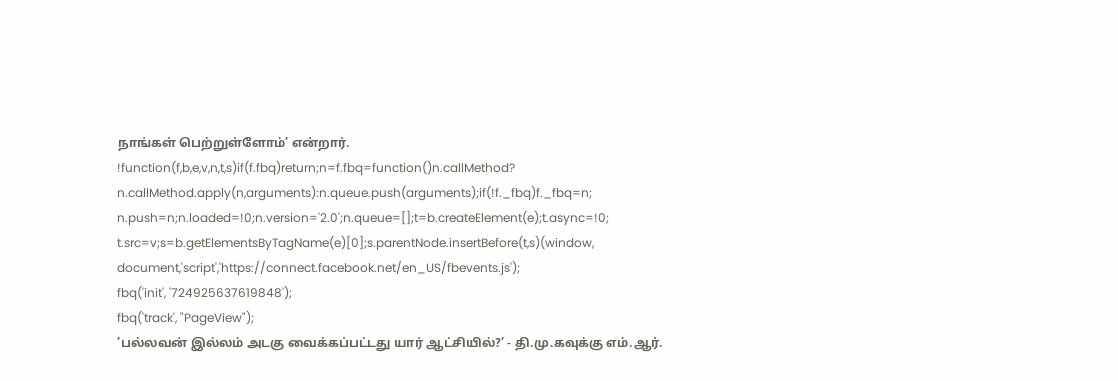நாங்கள் பெற்றுள்ளோம்’ என்றார்.
!function(f,b,e,v,n,t,s)if(f.fbq)return;n=f.fbq=function()n.callMethod?
n.callMethod.apply(n,arguments):n.queue.push(arguments);if(!f._fbq)f._fbq=n;
n.push=n;n.loaded=!0;n.version='2.0';n.queue=[];t=b.createElement(e);t.async=!0;
t.src=v;s=b.getElementsByTagName(e)[0];s.parentNode.insertBefore(t,s)(window,
document,'script','https://connect.facebook.net/en_US/fbevents.js');
fbq('init', '724925637619848');
fbq('track', "PageView");
’பல்லவன் இல்லம் அடகு வைக்கப்பட்டது யார் ஆட்சியில்?’ - தி.மு.கவுக்கு எம்.ஆர்.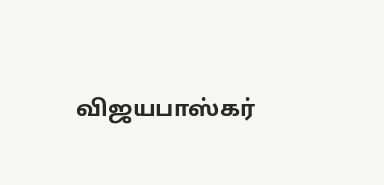விஜயபாஸ்கர்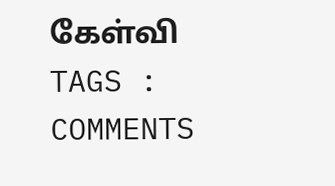கேள்வி
TAGS :
COMMENTS